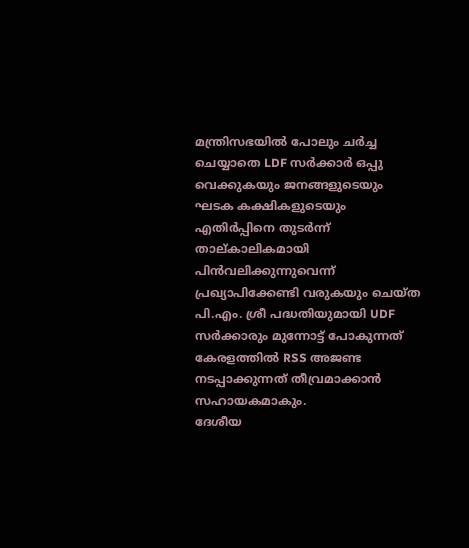മന്ത്രിസഭയിൽ പോലും ചർച്ച ചെയ്യാതെ LDF സർക്കാർ ഒപ്പു വെക്കുകയും ജനങ്ങളുടെയും ഘടക കക്ഷികളുടെയും എതിർപ്പിനെ തുടർന്ന് താല്കാലികമായി പിൻവലിക്കുന്നുവെന്ന് പ്രഖ്യാപിക്കേണ്ടി വരുകയും ചെയ്ത പി.എം. ശ്രീ പദ്ധതിയുമായി UDF സർക്കാരും മുന്നോട്ട് പോകുന്നത് കേരളത്തിൽ RSS അജണ്ട നടപ്പാക്കുന്നത് തീവ്രമാക്കാൻ സഹായകമാകും.
ദേശീയ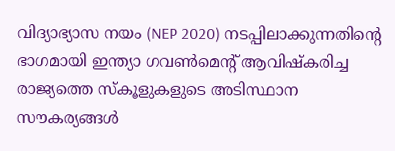വിദ്യാഭ്യാസ നയം (NEP 2020) നടപ്പിലാക്കുന്നതിൻ്റെ ഭാഗമായി ഇന്ത്യാ ഗവൺമെന്റ് ആവിഷ്കരിച്ച രാജ്യത്തെ സ്കൂളുകളുടെ അടിസ്ഥാന സൗകര്യങ്ങൾ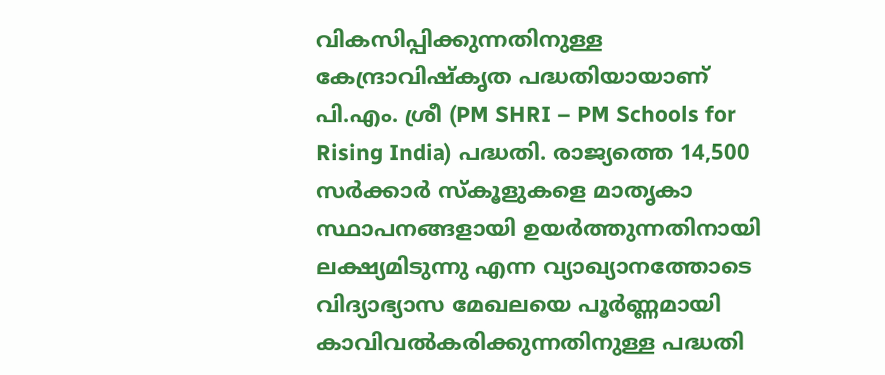വികസിപ്പിക്കുന്നതിനുള്ള കേന്ദ്രാവിഷ്കൃത പദ്ധതിയായാണ് പി.എം. ശ്രീ (PM SHRI – PM Schools for Rising India) പദ്ധതി. രാജ്യത്തെ 14,500 സർക്കാർ സ്കൂളുകളെ മാതൃകാ സ്ഥാപനങ്ങളായി ഉയർത്തുന്നതിനായി ലക്ഷ്യമിടുന്നു എന്ന വ്യാഖ്യാനത്തോടെ വിദ്യാഭ്യാസ മേഖലയെ പൂർണ്ണമായി കാവിവൽകരിക്കുന്നതിനുള്ള പദ്ധതി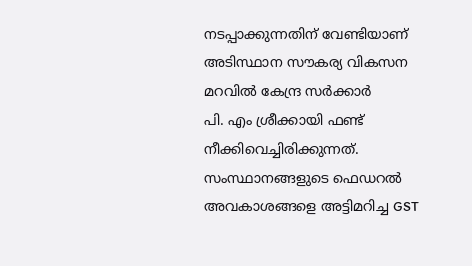നടപ്പാക്കുന്നതിന് വേണ്ടിയാണ് അടിസ്ഥാന സൗകര്യ വികസന മറവിൽ കേന്ദ്ര സർക്കാർ
പി. എം ശ്രീക്കായി ഫണ്ട് നീക്കിവെച്ചിരിക്കുന്നത്.
സംസ്ഥാനങ്ങളുടെ ഫെഡറൽ അവകാശങ്ങളെ അട്ടിമറിച്ച GST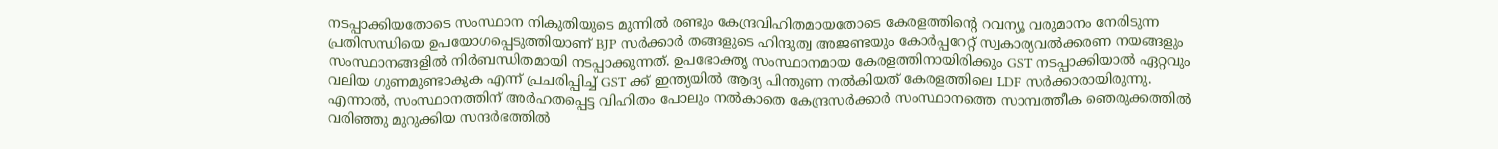നടപ്പാക്കിയതോടെ സംസ്ഥാന നികുതിയുടെ മുന്നിൽ രണ്ടും കേന്ദ്രവിഹിതമായതോടെ കേരളത്തിൻ്റെ റവന്യൂ വരുമാനം നേരിടുന്ന പ്രതിസന്ധിയെ ഉപയോഗപ്പെടുത്തിയാണ് BJP സർക്കാർ തങ്ങളുടെ ഹിന്ദുത്വ അജണ്ടയും കോർപ്പറേറ്റ് സ്വകാര്യവൽക്കരണ നയങ്ങളും സംസ്ഥാനങ്ങളിൽ നിർബന്ധിതമായി നടപ്പാക്കുന്നത്. ഉപഭോക്തൃ സംസ്ഥാനമായ കേരളത്തിനായിരിക്കും GST നടപ്പാക്കിയാൽ ഏറ്റവും വലിയ ഗുണമുണ്ടാകുക എന്ന് പ്രചരിപ്പിച്ച് GST ക്ക് ഇന്ത്യയിൽ ആദ്യ പിന്തുണ നൽകിയത് കേരളത്തിലെ LDF സർക്കാരായിരുന്നു.
എന്നാൽ, സംസ്ഥാനത്തിന് അർഹതപ്പെട്ട വിഹിതം പോലും നൽകാതെ കേന്ദ്രസർക്കാർ സംസ്ഥാനത്തെ സാമ്പത്തീക ഞെരുക്കത്തിൽ വരിഞ്ഞു മുറുക്കിയ സന്ദർഭത്തിൽ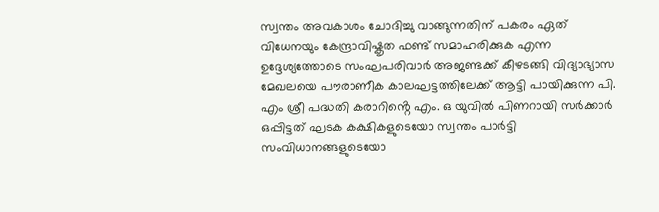സ്വന്തം അവകാശം ചോദിച്ചു വാങ്ങുന്നതിന് പകരം ഏത് വിധേനയും കേന്ദ്രാവിഷ്കൃത ഫണ്ട് സമാഹരിക്കുക എന്ന ഉദ്ദേശ്യത്തോടെ സംഘപരിവാർ അജണ്ടക്ക് കീഴടങ്ങി വിദ്യാഭ്യാസ മേഖലയെ പൗരാണീക കാലഘട്ടത്തിലേക്ക് ആട്ടി പായിക്കുന്ന പി. എം ശ്രീ പദ്ധതി കരാറിൻ്റെ എം. ഒ യുവിൽ പിണറായി സർക്കാർ ഒപ്പിട്ടത് ഘടക കക്ഷികളുടെയോ സ്വന്തം പാർട്ടി സംവിധാനങ്ങളുടെയോ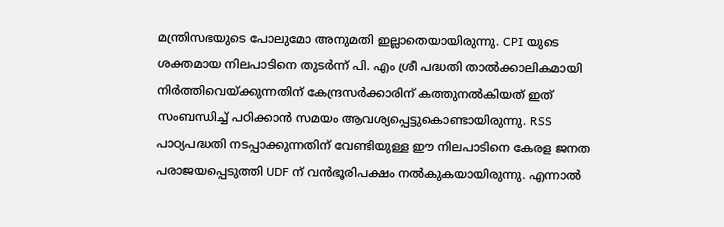മന്ത്രിസഭയുടെ പോലുമോ അനുമതി ഇല്ലാതെയായിരുന്നു. CPI യുടെ ശക്തമായ നിലപാടിനെ തുടർന്ന് പി. എം ശ്രീ പദ്ധതി താൽക്കാലികമായി നിർത്തിവെയ്ക്കുന്നതിന് കേന്ദ്രസർക്കാരിന് കത്തുനൽകിയത് ഇത് സംബന്ധിച്ച് പഠിക്കാൻ സമയം ആവശ്യപ്പെട്ടുകൊണ്ടായിരുന്നു. RSS പാഠ്യപദ്ധതി നടപ്പാക്കുന്നതിന് വേണ്ടിയുള്ള ഈ നിലപാടിനെ കേരള ജനത പരാജയപ്പെടുത്തി UDF ന് വൻഭൂരിപക്ഷം നൽകുകയായിരുന്നു. എന്നാൽ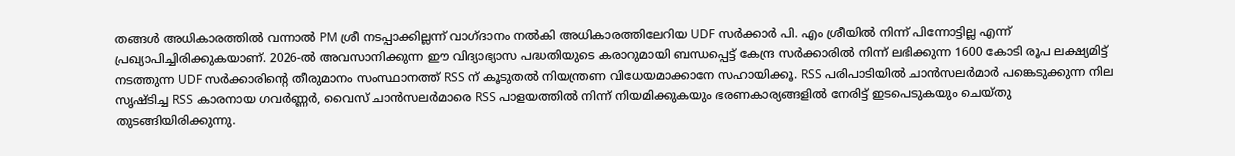തങ്ങൾ അധികാരത്തിൽ വന്നാൽ PM ശ്രീ നടപ്പാക്കില്ലന്ന് വാഗ്ദാനം നൽകി അധികാരത്തിലേറിയ UDF സർക്കാർ പി. എം ശ്രീയിൽ നിന്ന് പിന്നോട്ടില്ല എന്ന് പ്രഖ്യാപിച്ചിരിക്കുകയാണ്. 2026-ൽ അവസാനിക്കുന്ന ഈ വിദ്യാഭ്യാസ പദ്ധതിയുടെ കരാറുമായി ബന്ധപ്പെട്ട് കേന്ദ്ര സർക്കാരിൽ നിന്ന് ലഭിക്കുന്ന 1600 കോടി രൂപ ലക്ഷ്യമിട്ട് നടത്തുന്ന UDF സർക്കാരിൻ്റെ തീരുമാനം സംസ്ഥാനത്ത് RSS ന് കൂടുതൽ നിയന്ത്രണ വിധേയമാക്കാനേ സഹായിക്കൂ. RSS പരിപാടിയിൽ ചാൻസലർമാർ പങ്കെടുക്കുന്ന നില സൃഷ്ടിച്ച RSS കാരനായ ഗവർണ്ണർ, വൈസ് ചാൻസലർമാരെ RSS പാളയത്തിൽ നിന്ന് നിയമിക്കുകയും ഭരണകാര്യങ്ങളിൽ നേരിട്ട് ഇടപെടുകയും ചെയ്തു തുടങ്ങിയിരിക്കുന്നു.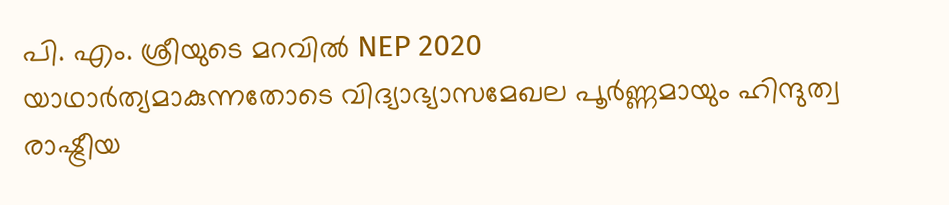പി. എം. ശ്രീയുടെ മറവിൽ NEP 2020
യാഥാർത്യമാകുന്നതോടെ വിദ്യാഭ്യാസമേഖല പൂർണ്ണമായും ഹിന്ദുത്വ രാഷ്ട്രീയ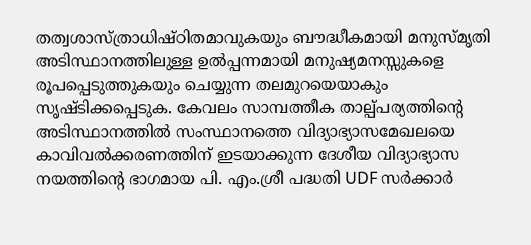തത്വശാസ്ത്രാധിഷ്ഠിതമാവുകയും ബൗദ്ധീകമായി മനുസ്മൃതി അടിസ്ഥാനത്തിലുള്ള ഉൽപ്പന്നമായി മനുഷ്യമനസ്സുകളെ രൂപപ്പെടുത്തുകയും ചെയ്യുന്ന തലമുറയെയാകും സൃഷ്ടിക്കപ്പെടുക. കേവലം സാമ്പത്തീക താല്പ്പര്യത്തിൻ്റെ അടിസ്ഥാനത്തിൽ സംസ്ഥാനത്തെ വിദ്യാഭ്യാസമേഖലയെ കാവിവൽക്കരണത്തിന് ഇടയാക്കുന്ന ദേശീയ വിദ്യാഭ്യാസ നയത്തിൻ്റെ ഭാഗമായ പി. എം.ശ്രീ പദ്ധതി UDF സർക്കാർ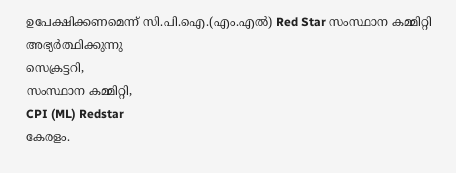ഉപേക്ഷിക്കണമെന്ന് സി.പി.ഐ.(എം.എൽ) Red Star സംസ്ഥാന കമ്മിറ്റി അഭ്യർത്ഥിക്കുന്നു
സെക്രട്ടറി,
സംസ്ഥാന കമ്മിറ്റി,
CPI (ML) Redstar
കേരളം.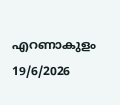എറണാകുളം
19/6/2026